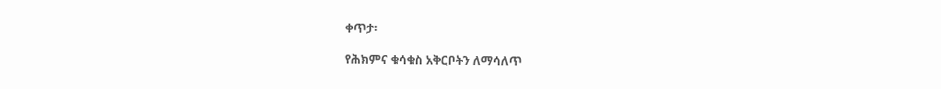ቀጥታ፡

የሕክምና ቁሳቁስ አቅርቦትን ለማሳለጥ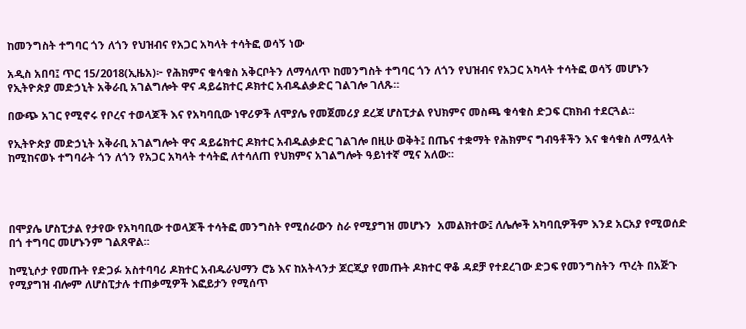ከመንግስት ተግባር ጎን ለጎን የህዝብና የአጋር አካላት ተሳትፎ ወሳኝ ነው

አዲስ አበባ፤ ጥር 15/2018(ኢዜአ)፦ የሕክምና ቁሳቁስ አቅርቦትን ለማሳለጥ ከመንግስት ተግባር ጎን ለጎን የህዝብና የአጋር አካላት ተሳትፎ ወሳኝ መሆኑን የኢትዮጵያ መድኃኒት አቅራቢ አገልግሎት ዋና ዳይሬክተር ዶክተር አብዱልቃድር ገልገሎ ገለጹ።

በውጭ አገር የሚኖሩ የቦረና ተወላጆች እና የአካባቢው ነዋሪዎች ለሞያሌ የመጀመሪያ ደረጃ ሆስፒታል የህክምና መስጫ ቁሳቁስ ድጋፍ ርክክብ ተደርጓል።

የኢትዮጵያ መድኃኒት አቅራቢ አገልግሎት ዋና ዳይሬክተር ዶክተር አብዱልቃድር ገልገሎ በዚሁ ወቅት፤ በጤና ተቋማት የሕክምና ግብዓቶችን እና ቁሳቁስ ለማሏላት ከሚከናወኑ ተግባራት ጎን ለጎን የአጋር አካላት ተሳትፎ ለተሳለጠ የህክምና አገልግሎት ዓይነተኛ ሚና አለው።




በሞያሌ ሆስፒታል የታየው የአካባቢው ተወላጆች ተሳትፎ መንግስት የሚሰራውን ስራ የሚያግዝ መሆኑን  አመልክተው፤ ለሌሎች አካባቢዎችም እንደ አርአያ የሚወሰድ በጎ ተግባር መሆኑንም ገልጸዋል፡፡

ከሚኒሶታ የመጡት የድጋፉ አስተባባሪ ዶክተር አብዱራህማን ሮኔ እና ከአትላንታ ጆርጂያ የመጡት ዶክተር ዋቆ ዳደቻ የተደረገው ድጋፍ የመንግስትን ጥረት በአጅጉ የሚያግዝ ብሎም ለሆስፒታሉ ተጠቃሚዎች እፎይታን የሚሰጥ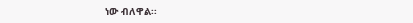ነው ብለዋል፡፡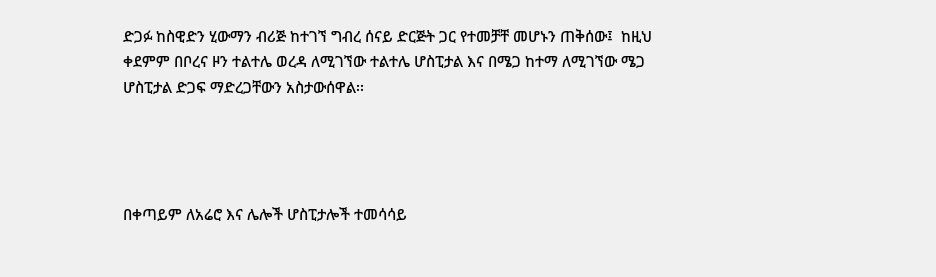ድጋፉ ከስዊድን ሂውማን ብሪጅ ከተገኘ ግብረ ሰናይ ድርጅት ጋር የተመቻቸ መሆኑን ጠቅሰው፤  ከዚህ ቀደምም በቦረና ዞን ተልተሌ ወረዳ ለሚገኘው ተልተሌ ሆስፒታል እና በሜጋ ከተማ ለሚገኘው ሜጋ ሆስፒታል ድጋፍ ማድረጋቸውን አስታውሰዋል፡፡




በቀጣይም ለአሬሮ እና ሌሎች ሆስፒታሎች ተመሳሳይ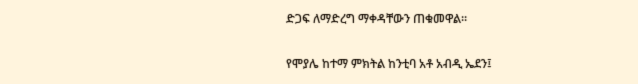ድጋፍ ለማድረግ ማቀዳቸውን ጠቁመዋል።

የሞያሌ ከተማ ምክትል ከንቲባ አቶ አብዲ ኤደን፤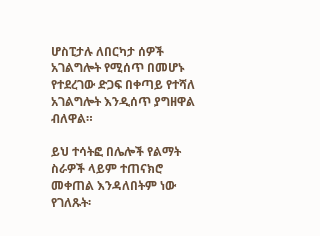ሆስፒታሉ ለበርካታ ሰዎች አገልግሎት የሚሰጥ በመሆኑ የተደረገው ድጋፍ በቀጣይ የተሻለ አገልግሎት እንዲሰጥ ያግዘዋል ብለዋል።

ይህ ተሳትፎ በሌሎች የልማት ስራዎች ላይም ተጠናክሮ መቀጠል እንዳለበትም ነው የገለጹት፡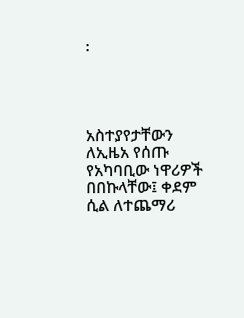፡




አስተያየታቸውን ለኢዜአ የሰጡ የአካባቢው ነዋሪዎች በበኩላቸው፤ ቀደም ሲል ለተጨማሪ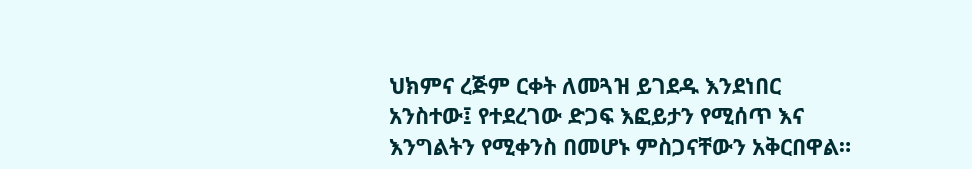ህክምና ረጅም ርቀት ለመጓዝ ይገደዱ እንደነበር አንስተው፤ የተደረገው ድጋፍ እፎይታን የሚሰጥ እና እንግልትን የሚቀንስ በመሆኑ ምስጋናቸውን አቅርበዋል።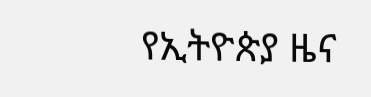የኢትዮጵያ ዜና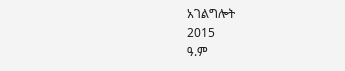አገልግሎት
2015
ዓ.ም